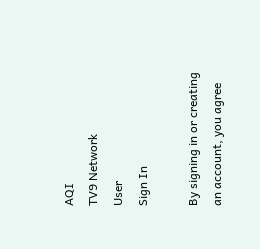AQI
TV9 Network
User
Sign In

By signing in or creating an account, you agree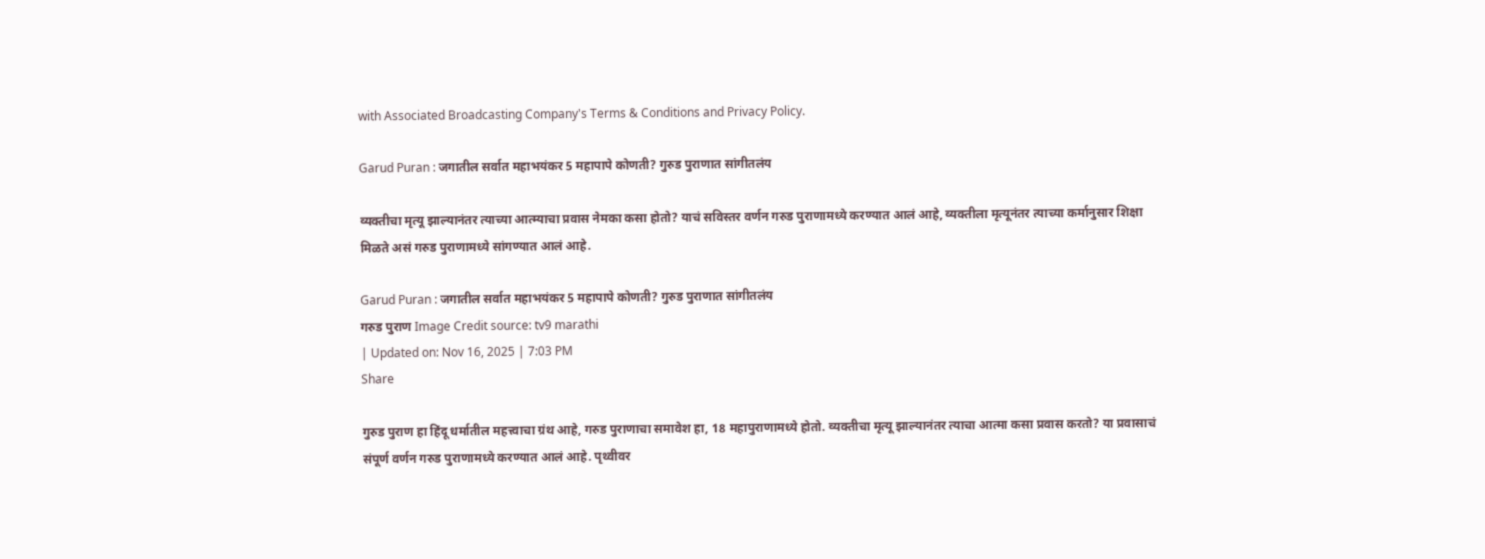with Associated Broadcasting Company's Terms & Conditions and Privacy Policy.

Garud Puran : जगातील सर्वात महाभयंकर 5 महापापे कोणती? गुरुड पुराणात सांगीतलंय

व्यक्तीचा मृत्यू झाल्यानंतर त्याच्या आत्म्याचा प्रवास नेमका कसा होतो? याचं सविस्तर वर्णन गरुड पुराणामध्ये करण्यात आलं आहे, व्यक्तीला मृत्यूनंतर त्याच्या कर्मानुसार शिक्षा मिळते असं गरुड पुराणामध्ये सांगण्यात आलं आहे.

Garud Puran : जगातील सर्वात महाभयंकर 5 महापापे कोणती? गुरुड पुराणात सांगीतलंय
गरुड पुराण Image Credit source: tv9 marathi
| Updated on: Nov 16, 2025 | 7:03 PM
Share

गुरुड पुराण हा हिंदू धर्मातील महत्त्वाचा ग्रंथ आहे, गरुड पुराणाचा समावेश हा, 18 महापुराणामध्ये होतो. व्यक्तीचा मृत्यू झाल्यानंतर त्याचा आत्मा कसा प्रवास करतो? या प्रवासाचं संपूर्ण वर्णन गरुड पुराणामध्ये करण्यात आलं आहे. पृथ्वीवर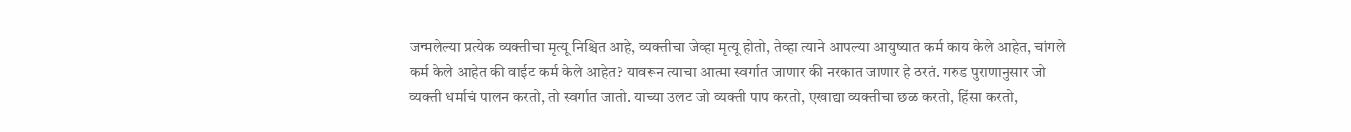जन्मलेल्या प्रत्येक व्यक्तीचा मृत्यू निश्चित आहे, व्यक्तीचा जेव्हा मृत्यू होतो, तेव्हा त्याने आपल्या आयुष्यात कर्म काय केले आहेत, चांगले कर्म केले आहेत की वाईट कर्म केले आहेत? यावरून त्याचा आत्मा स्वर्गात जाणार की नरकात जाणार हे ठरतं. गरुड पुराणानुसार जो व्यक्ती धर्माचं पालन करतो, तो स्वर्गात जातो. याच्या उलट जो व्यक्ती पाप करतो, एखाद्या व्यक्तीचा छळ करतो, हिंसा करतो,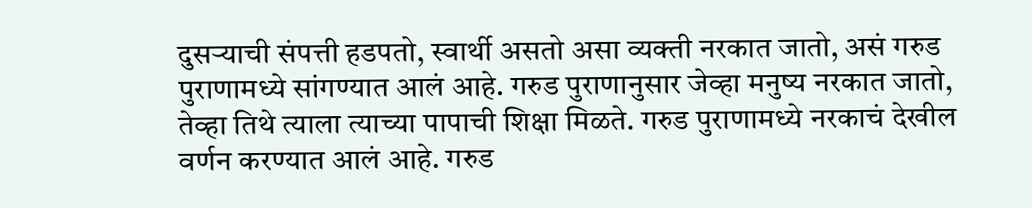दुसऱ्याची संपत्ती हडपतो, स्वार्थी असतो असा व्यक्ती नरकात जातो, असं गरुड पुराणामध्ये सांगण्यात आलं आहे. गरुड पुराणानुसार जेव्हा मनुष्य नरकात जातो, तेव्हा तिथे त्याला त्याच्या पापाची शिक्षा मिळते. गरुड पुराणामध्ये नरकाचं देखील वर्णन करण्यात आलं आहे. गरुड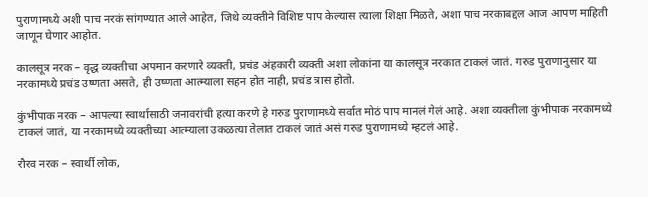पुराणामध्ये अशी पाच नरकं सांगण्यात आले आहेत, जिथे व्यक्तीने विशिष्ट पाप केल्यास त्याला शिक्षा मिळते, अशा पाच नरकाबद्दल आज आपण माहिती जाणून घेणार आहोत.

कालसूत्र नरक – वृद्ध व्यक्तीचा अपमान करणारे व्यक्ती, प्रचंड अंहकारी व्यक्ती अशा लोकांना या कालसूत्र नरकात टाकलं जातं. गरुड पुराणानुसार या नरकामध्ये प्रचंड उष्णता असते, ही उष्णता आत्म्याला सहन होत नाही, प्रचंड त्रास होतो.

कुंभीपाक नरक – आपल्या स्वार्थासाठी जनावरांची हत्या करणे हे गरुड पुराणामध्ये सर्वात मोठं पाप मानलं गेलं आहे. अशा व्यक्तीला कुंभीपाक नरकामध्ये टाकलं जातं, या नरकामध्ये व्यक्तीच्या आत्म्याला उकळत्या तेलात टाकलं जातं असं गरुड पुराणामध्ये म्हटलं आहे.

रौरव नरक – स्वार्थी लोक,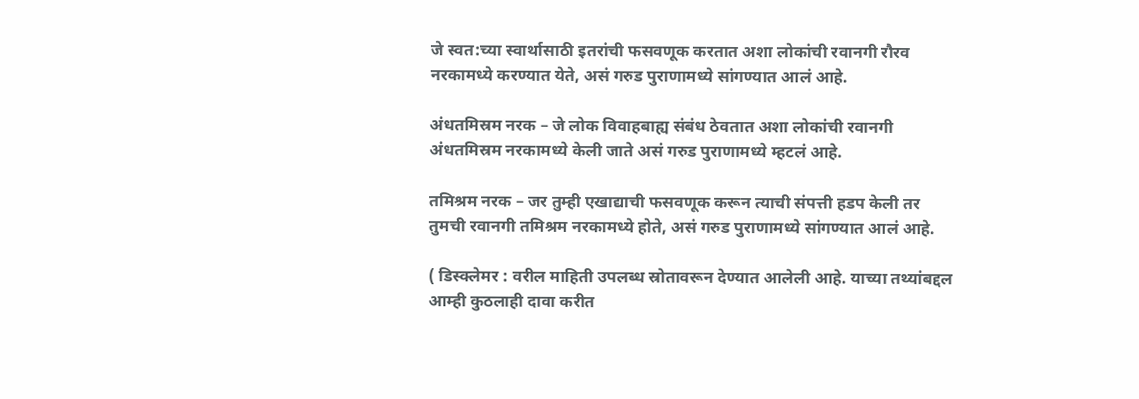जे स्वत:च्या स्वार्थासाठी इतरांची फसवणूक करतात अशा लोकांची रवानगी रौरव नरकामध्ये करण्यात येते, असं गरुड पुराणामध्ये सांगण्यात आलं आहे.

अंधतमिस्रम नरक – जे लोक विवाहबाह्य संबंध ठेवतात अशा लोकांची रवानगी अंधतमिस्रम नरकामध्ये केली जाते असं गरुड पुराणामध्ये म्हटलं आहे.

तमिश्रम नरक – जर तुम्ही एखाद्याची फसवणूक करून त्याची संपत्ती हडप केली तर तुमची रवानगी तमिश्रम नरकामध्ये होते, असं गरुड पुराणामध्ये सांगण्यात आलं आहे.

( डिस्क्लेमर : वरील माहिती उपलब्ध स्रोतावरून देण्यात आलेली आहे. याच्या तथ्यांबद्दल आम्ही कुठलाही दावा करीत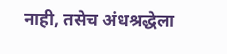नाही, तसेच अंधश्रद्धेला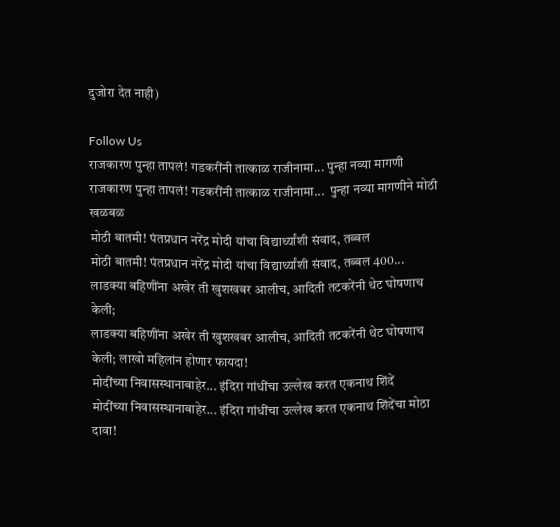दुजोरा देत नाही)

Follow Us
राजकारण पुन्हा तापलं! गडकरींनी तात्काळ राजीनामा... पुन्हा नव्या मागणी
राजकारण पुन्हा तापलं! गडकरींनी तात्काळ राजीनामा...  पुन्हा नव्या मागणीने मोठी खळबळ
मोठी बातमी! पंतप्रधान नरेंद्र मोदी यांचा विद्यार्थ्यांशी संवाद, तब्बल
मोठी बातमी! पंतप्रधान नरेंद्र मोदी यांचा विद्यार्थ्यांशी संवाद, तब्बल 400...
लाडक्या बहिणींना अखेर ती खुशखबर आलीच, आदिती तटकरेंनी थेट घोषणाच केली;
लाडक्या बहिणींना अखेर ती खुशखबर आलीच, आदिती तटकरेंनी थेट घोषणाच केली; लाखो महिलांन होणार फायदा!
मोदींच्या निवासस्थानाबाहेर... इंदिरा गांधींचा उल्लेख करत एकनाथ शिंदें
मोदींच्या निवासस्थानाबाहेर... इंदिरा गांधींचा उल्लेख करत एकनाथ शिंदेंचा मोठा दावा!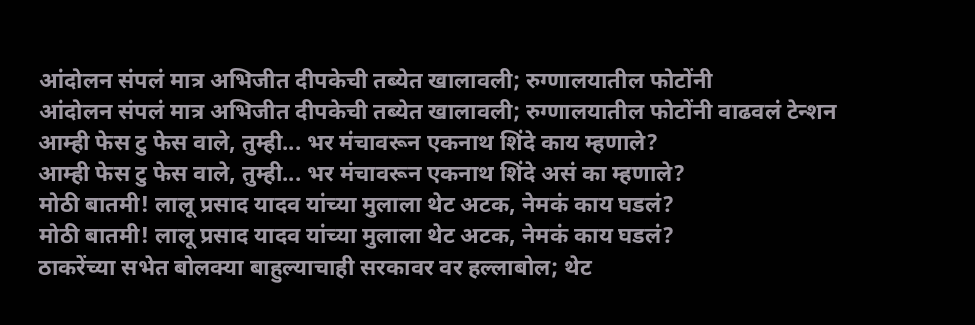आंदोलन संपलं मात्र अभिजीत दीपकेची तब्येत खालावली; रुग्णालयातील फोटोंनी
आंदोलन संपलं मात्र अभिजीत दीपकेची तब्येत खालावली; रुग्णालयातील फोटोंनी वाढवलं टेन्शन
आम्ही फेस टु फेस वाले, तुम्ही... भर मंचावरून एकनाथ शिंदे काय म्हणाले?
आम्ही फेस टु फेस वाले, तुम्ही... भर मंचावरून एकनाथ शिंदे असं का म्हणाले?
मोठी बातमी! लालू प्रसाद यादव यांच्या मुलाला थेट अटक, नेमकं काय घडलं?
मोठी बातमी! लालू प्रसाद यादव यांच्या मुलाला थेट अटक, नेमकं काय घडलं?
ठाकरेंच्या सभेत बोलक्या बाहुल्याचाही सरकावर वर हल्लाबोल; थेट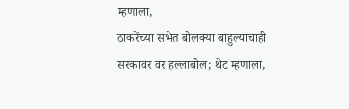म्हणाला,
ठाकरेंच्या सभेत बोलक्या बाहुल्याचाही सरकावर वर हल्लाबोल; थेट म्हणाला,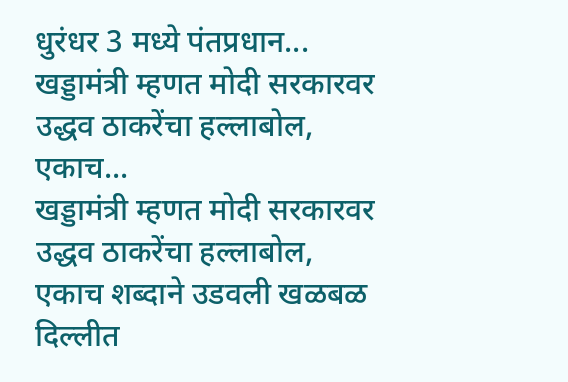धुरंधर 3 मध्ये पंतप्रधान...
खड्डामंत्री म्हणत मोदी सरकारवर उद्धव ठाकरेंचा हल्लाबोल, एकाच...
खड्डामंत्री म्हणत मोदी सरकारवर उद्धव ठाकरेंचा हल्लाबोल, एकाच शब्दाने उडवली खळबळ
दिल्लीत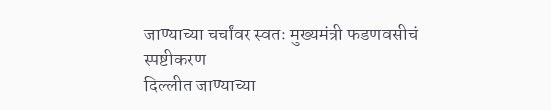जाण्याच्या चर्चांवर स्वतः मुख्यमंत्री फडणवसीचं स्पष्टीकरण
दिल्लीत जाण्याच्या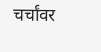चर्चांवर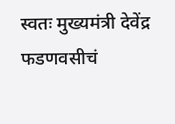स्वतः मुख्यमंत्री देवेंद्र फडणवसीचं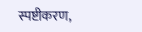स्पष्टीकरण,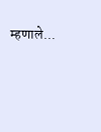म्हणाले...